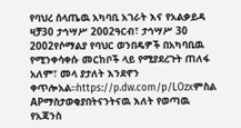የባህረ ሰላጤዉ አካባቢ አገራት እና የአልቃይዳ ዛቻ30 ታኅሣሥ 2002ዓርብ፣ ታኅሣሥ 30 2002የሶማልያ የባህር ወንበዴዎች በአካባቢዉ የሚንቀሳቀሱ መርከቦች ላይ የሚያደረጉት ጠለፋ አለም፣ መላ ያታለት እንደኖን ቀጥሎአል።https://p.dw.com/p/LOzxምስል APማስታወቂያበትናንትናዉ እለት የወጣዉ የአጃንስ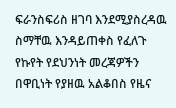ፍራንስፍሪስ ዘገባ እንደሚያስረዳዉ ስማቸዉ እንዳይጠቀስ የፈለጉ የኩየት የደህንነት መረጃዎችን በዋቢነት የያዘዉ አልቆበስ የዜና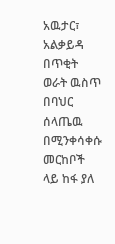አዉታር፣ አልቃይዳ በጥቂት ወራት ዉስጥ በባህር ሰላጤዉ በሚንቀሳቀሱ መርከቦች ላይ ከፋ ያለ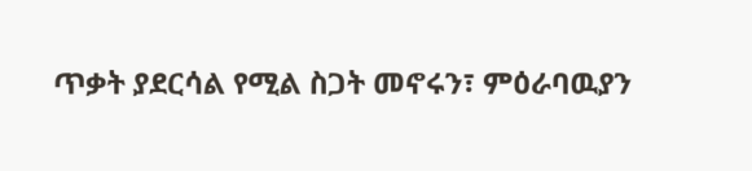ጥቃት ያደርሳል የሚል ስጋት መኖሩን፣ ምዕራባዉያን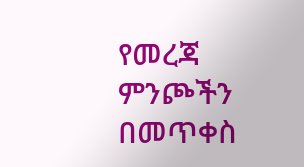የመረጃ ምንጮችን በመጥቀስ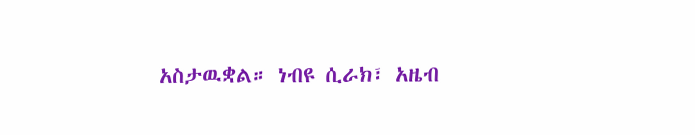አስታዉቋል። ነብዩ ሲራክ፣ አዜብ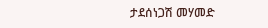ታደሰነጋሽ መሃመድ